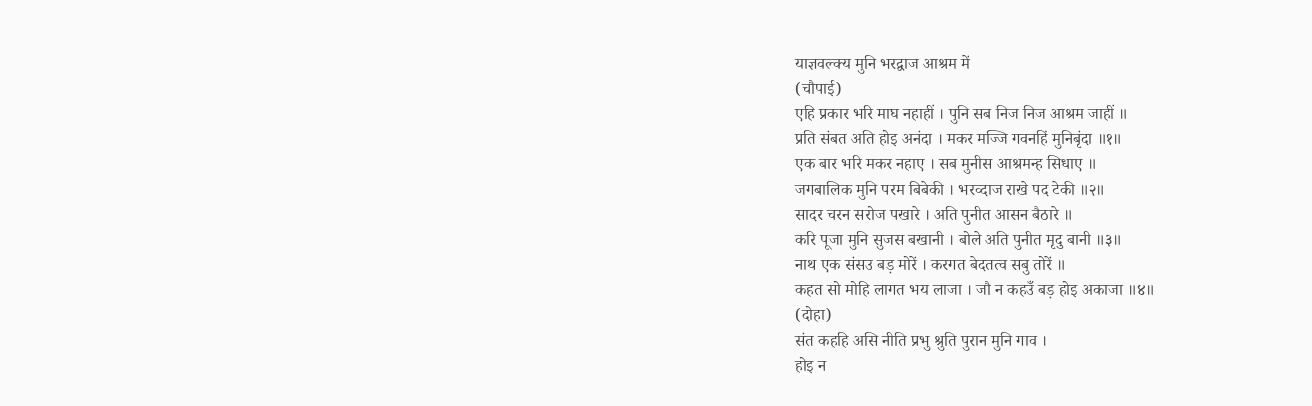याज्ञवल्क्य मुनि भरद्वाज आश्रम में
(चौपाई)
एहि प्रकार भरि माघ नहाहीं । पुनि सब निज निज आश्रम जाहीं ॥
प्रति संबत अति होइ अनंदा । मकर मज्जि गवनहिं मुनिबृंदा ॥१॥
एक बार भरि मकर नहाए । सब मुनीस आश्रमन्ह सिधाए ॥
जगबालिक मुनि परम बिबेकी । भरव्दाज राखे पद टेकी ॥२॥
सादर चरन सरोज पखारे । अति पुनीत आसन बैठारे ॥
करि पूजा मुनि सुजस बखानी । बोले अति पुनीत मृदु बानी ॥३॥
नाथ एक संसउ बड़ मोरें । करगत बेदतत्व सबु तोरें ॥
कहत सो मोहि लागत भय लाजा । जौ न कहउँ बड़ होइ अकाजा ॥४॥
(दोहा)
संत कहहि असि नीति प्रभु श्रुति पुरान मुनि गाव ।
होइ न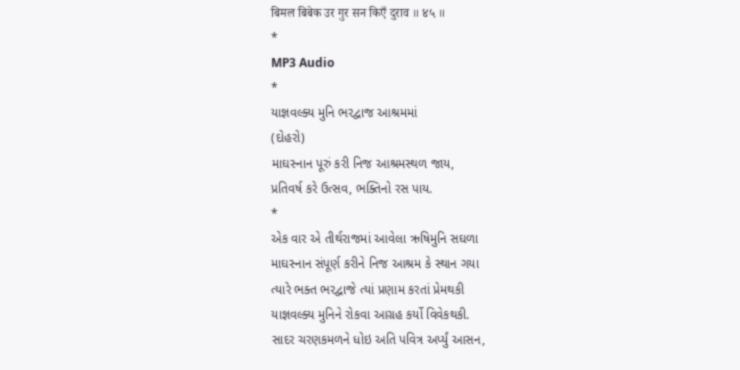बिमल बिबेक उर गुर सन किएँ दुराव ॥ ४५ ॥
*
MP3 Audio
*
યાજ્ઞવલ્ક્ય મુનિ ભરદ્વાજ આશ્રમમાં
(દોહરો)
માઘસ્નાન પૂરું કરી નિજ આશ્રમસ્થળ જાય,
પ્રતિવર્ષ કરે ઉત્સવ, ભક્તિનો રસ પાય.
*
એક વાર એ તીર્થરાજમાં આવેલા ઋષિમુનિ સઘળા
માઘસ્નાન સંપૂર્ણ કરીને નિજ આશ્રમ કે સ્થાન ગયા
ત્યારે ભક્ત ભરદ્વાજે ત્યાં પ્રણામ કરતાં પ્રેમથકી
યાજ્ઞવલ્ક્ય મુનિને રોકવા આગ્રહ કર્યો વિવેકથકી.
સાદર ચરણકમળને ધોઇ અતિ પવિત્ર અર્પ્યું આસન,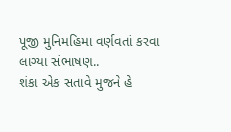પૂજી મુનિમહિમા વર્ણવતાં કરવા લાગ્યા સંભાષણ..
શંકા એક સતાવે મુજને હે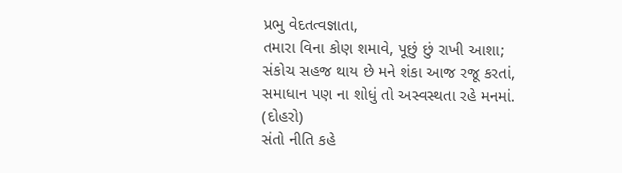પ્રભુ વેદતત્વજ્ઞાતા,
તમારા વિના કોણ શમાવે, પૂછું છું રાખી આશા;
સંકોચ સહજ થાય છે મને શંકા આજ રજૂ કરતાં,
સમાધાન પણ ના શોધું તો અસ્વસ્થતા રહે મનમાં.
(દોહરો)
સંતો નીતિ કહે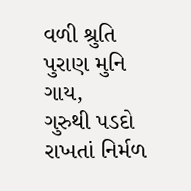વળી શ્રુતિ પુરાણ મુનિ ગાય,
ગુરુથી પડદો રાખતાં નિર્મળ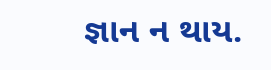જ્ઞાન ન થાય.